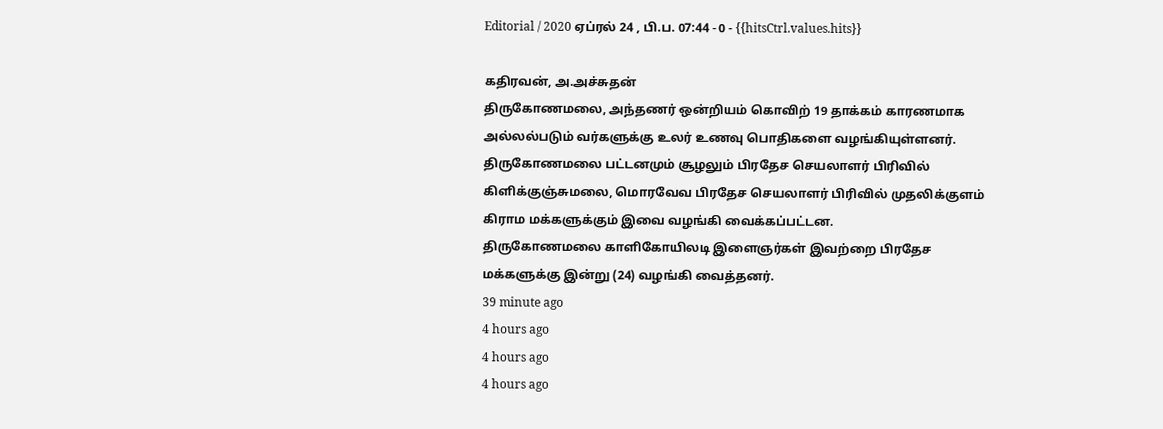Editorial / 2020 ஏப்ரல் 24 , பி.ப. 07:44 - 0 - {{hitsCtrl.values.hits}}

கதிரவன், அ.அச்சுதன்
திருகோணமலை, அந்தணர் ஒன்றியம் கொவிற் 19 தாக்கம் காரணமாக அல்லல்படும் வர்களுக்கு உலர் உணவு பொதிகளை வழங்கியுள்ளனர்.
திருகோணமலை பட்டனமும் சூழலும் பிரதேச செயலாளர் பிரிவில் கிளிக்குஞ்சுமலை, மொரவேவ பிரதேச செயலாளர் பிரிவில் முதலிக்குளம் கிராம மக்களுக்கும் இவை வழங்கி வைக்கப்பட்டன.
திருகோணமலை காளிகோயிலடி இளைஞர்கள் இவற்றை பிரதேச மக்களுக்கு இன்று (24) வழங்கி வைத்தனர்.
39 minute ago
4 hours ago
4 hours ago
4 hours ago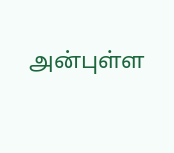அன்புள்ள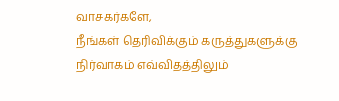வாசகர்களே,
நீங்கள் தெரிவிக்கும் கருத்துகளுக்கு நிர்வாகம் எவ்விதத்திலும்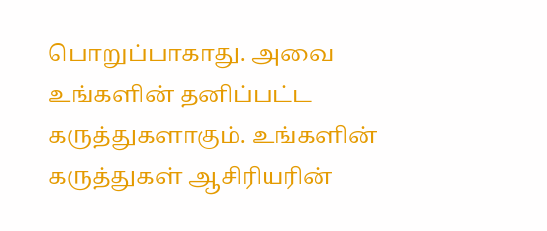பொறுப்பாகாது. அவை உங்களின் தனிப்பட்ட கருத்துகளாகும். உங்களின் கருத்துகள் ஆசிரியரின்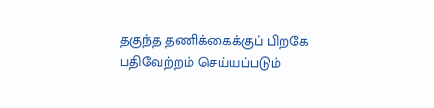தகுந்த தணிக்கைக்குப் பிறகே பதிவேற்றம் செய்யப்படும்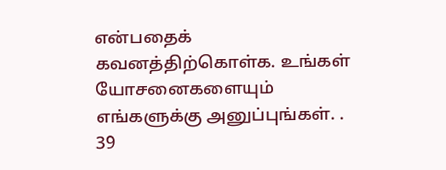என்பதைக் கவனத்திற்கொள்க. உங்கள் யோசனைகளையும் எங்களுக்கு அனுப்புங்கள். .
39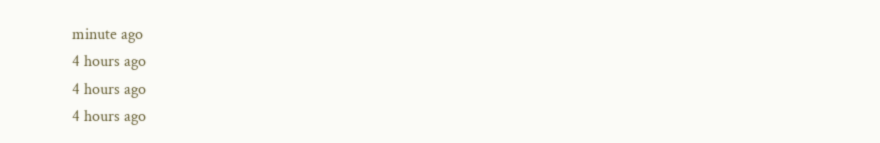minute ago
4 hours ago
4 hours ago
4 hours ago